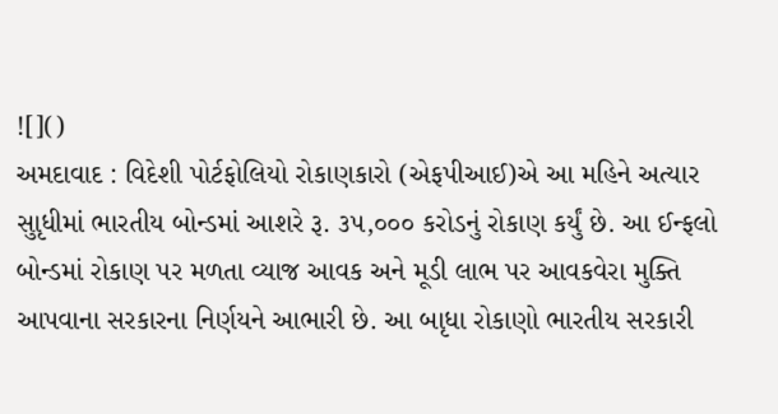![]()
અમદાવાદ : વિદેશી પોર્ટફોલિયો રોકાણકારો (એફપીઆઈ)એ આ મહિને અત્યાર સુાૃધીમાં ભારતીય બોન્ડમાં આશરે રૂ. ૩૫,૦૦૦ કરોડનું રોકાણ કર્યું છે. આ ઈન્ફલો બોન્ડમાં રોકાણ પર મળતા વ્યાજ આવક અને મૂડી લાભ પર આવકવેરા મુક્તિ આપવાના સરકારના નિર્ણયને આભારી છે. આ બાૃધા રોકાણો ભારતીય સરકારી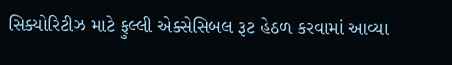સિક્યોરિટીઝ માટે ફુલ્લી એક્સેસિબલ રૂટ હેઠળ કરવામાં આવ્યા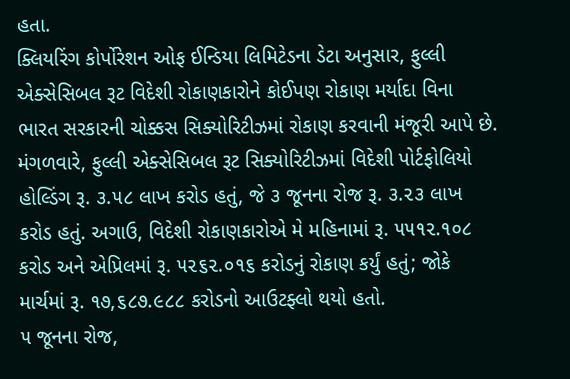હતા.
ક્લિયરિંગ કોર્પોરેશન ઓફ ઈન્ડિયા લિમિટેડના ડેટા અનુસાર, ફુલ્લી એક્સેસિબલ રૂટ વિદેશી રોકાણકારોને કોઈપણ રોકાણ મર્યાદા વિના ભારત સરકારની ચોક્કસ સિક્યોરિટીઝમાં રોકાણ કરવાની મંજૂરી આપે છે. મંગળવારે, ફુલ્લી એક્સેસિબલ રૂટ સિક્યોરિટીઝમાં વિદેશી પોર્ટફોલિયો હોલ્ડિંગ રૂ. ૩.૫૮ લાખ કરોડ હતું, જે ૩ જૂનના રોજ રૂ. ૩.૨૩ લાખ કરોડ હતું. અગાઉ, વિદેશી રોકાણકારોએ મે મહિનામાં રૂ. ૫૫૧૨.૧૦૮ કરોડ અને એપ્રિલમાં રૂ. ૫૨૬૨.૦૧૬ કરોડનું રોકાણ કર્યું હતું; જોકે માર્ચમાં રૂ. ૧૭,૬૮૭.૯૮૮ કરોડનો આઉટફ્લો થયો હતો.
૫ જૂનના રોજ,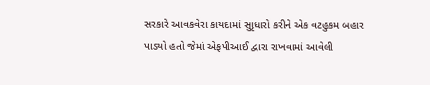સરકારે આવકવેરા કાયદામાં સુાૃધારો કરીને એક વટહુકમ બહાર પાડયો હતો જેમાં એફપીઆઈ દ્વારા રાખવામાં આવેલી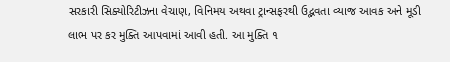સરકારી સિક્યોરિટીઝના વેચાણ, વિનિમય અથવા ટ્રાન્સફરથી ઉદ્ભવતા વ્યાજ આવક અને મૂડી લાભ પર કર મુક્તિ આપવામાં આવી હતી. આ મુક્તિ ૧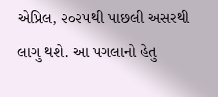એપ્રિલ, ૨૦૨૫થી પાછલી અસરથી લાગુ થશે. આ પગલાનો હેતુ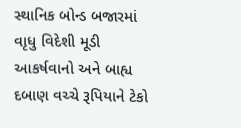સ્થાનિક બોન્ડ બજારમાં વાૃધુ વિદેશી મૂડી આકર્ષવાનો અને બાહ્ય દબાણ વચ્ચે રૂપિયાને ટેકો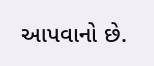આપવાનો છે.